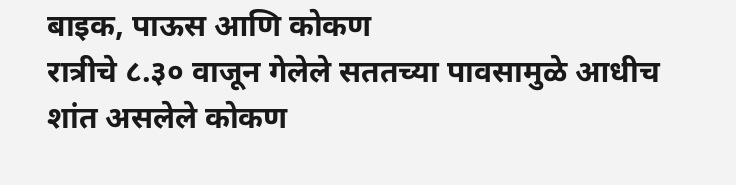बाइक, पाऊस आणि कोकण
रात्रीचे ८.३० वाजून गेलेले सततच्या पावसामुळे आधीच शांत असलेले कोकण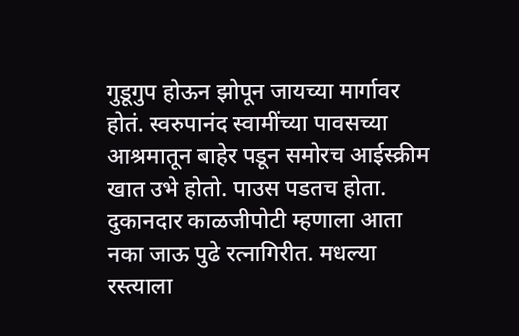गुडूगुप होऊन झोपून जायच्या मार्गावर होतं. स्वरुपानंद स्वामींच्या पावसच्या आश्रमातून बाहेर पडून समोरच आईस्क्रीम खात उभे होतो. पाउस पडतच होता. दुकानदार काळजीपोटी म्हणाला आता नका जाऊ पुढे रत्नागिरीत. मधल्या रस्त्याला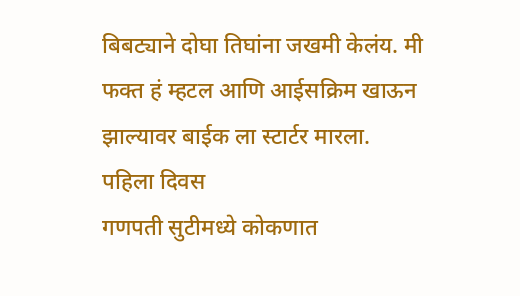बिबट्याने दोघा तिघांना जखमी केलंय. मी फक्त हं म्हटल आणि आईसक्रिम खाऊन झाल्यावर बाईक ला स्टार्टर मारला.
पहिला दिवस
गणपती सुटीमध्ये कोकणात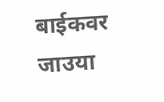बाईकवर जाउया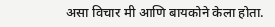असा विचार मी आणि बायकोने केला होता.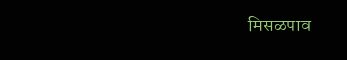मिसळपाव